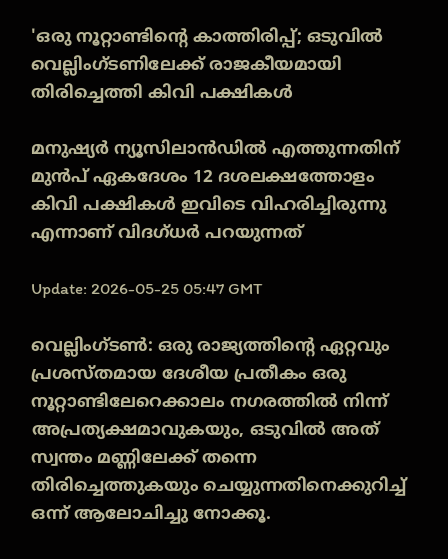'ഒരു നൂറ്റാണ്ടിന്റെ കാത്തിരിപ്പ്; ഒടുവിൽ വെല്ലിംഗ്ടണിലേക്ക് രാജകീയമായി തിരിച്ചെത്തി കിവി പക്ഷികൾ

മനുഷ്യർ ന്യൂസിലാൻഡിൽ എത്തുന്നതിന് മുൻപ് ഏകദേശം 12 ദശലക്ഷത്തോളം കിവി പക്ഷികൾ ഇവിടെ വിഹരിച്ചിരുന്നു എന്നാണ് വിദഗ്ധര്‍ പറയുന്നത്

Update: 2026-05-25 05:47 GMT

വെല്ലിംഗ്ടൺ: ഒരു രാജ്യത്തിന്റെ ഏറ്റവും പ്രശസ്തമായ ദേശീയ പ്രതീകം ഒരു നൂറ്റാണ്ടിലേറെക്കാലം നഗരത്തിൽ നിന്ന് അപ്രത്യക്ഷമാവുകയും, ഒടുവിൽ അത് സ്വന്തം മണ്ണിലേക്ക് തന്നെ തിരിച്ചെത്തുകയും ചെയ്യുന്നതിനെക്കുറിച്ച് ഒന്ന് ആലോചിച്ചു നോക്കൂ.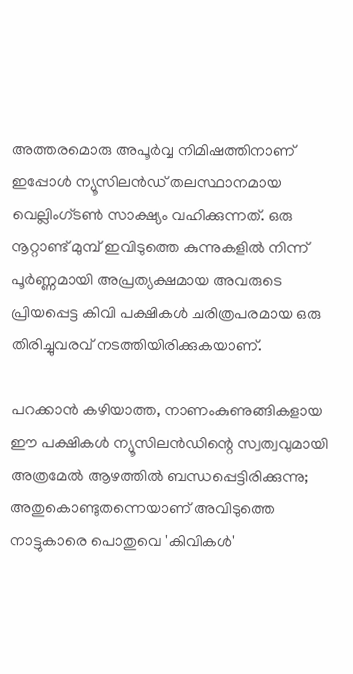അത്തരമൊരു അപൂർവ്വ നിമിഷത്തിനാണ് ഇപ്പോൾ ന്യൂസിലൻഡ് തലസ്ഥാനമായ വെല്ലിംഗ്ടൺ സാക്ഷ്യം വഹിക്കുന്നത്. ഒരു നൂറ്റാണ്ട് മുമ്പ് ഇവിടുത്തെ കുന്നുകളിൽ നിന്ന് പൂർണ്ണമായി അപ്രത്യക്ഷമായ അവരുടെ പ്രിയപ്പെട്ട കിവി പക്ഷികൾ ചരിത്രപരമായ ഒരു തിരിച്ചുവരവ് നടത്തിയിരിക്കുകയാണ്.

പറക്കാൻ കഴിയാത്ത, നാണംകുണുങ്ങികളായ ഈ പക്ഷികൾ ന്യൂസിലൻഡിന്റെ സ്വത്വവുമായി അത്രമേൽ ആഴത്തിൽ ബന്ധപ്പെട്ടിരിക്കുന്നു; അതുകൊണ്ടുതന്നെയാണ് അവിടുത്തെ നാട്ടുകാരെ പൊതുവെ 'കിവികൾ'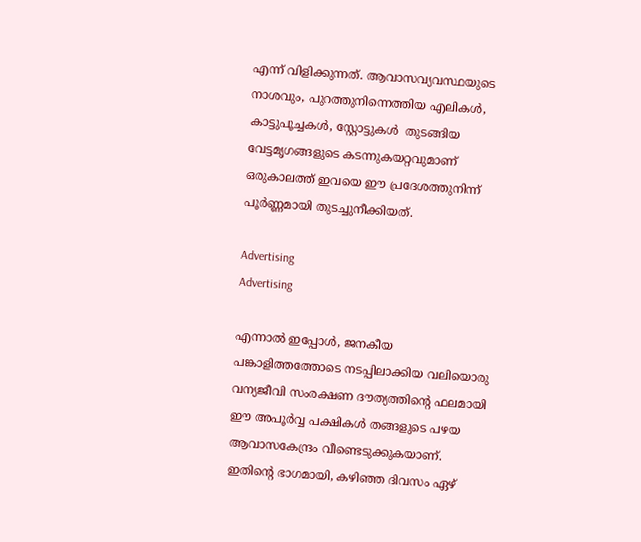എന്ന് വിളിക്കുന്നത്. ആവാസവ്യവസ്ഥയുടെ നാശവും, പുറത്തുനിന്നെത്തിയ എലികൾ, കാട്ടുപൂച്ചകൾ, സ്റ്റോട്ടുകൾ  തുടങ്ങിയ വേട്ടമൃഗങ്ങളുടെ കടന്നുകയറ്റവുമാണ് ഒരുകാലത്ത് ഇവയെ ഈ പ്രദേശത്തുനിന്ന് പൂർണ്ണമായി തുടച്ചുനീക്കിയത്.

Advertising
Advertising

എന്നാൽ ഇപ്പോൾ, ജനകീയ പങ്കാളിത്തത്തോടെ നടപ്പിലാക്കിയ വലിയൊരു വന്യജീവി സംരക്ഷണ ദൗത്യത്തിന്റെ ഫലമായി ഈ അപൂർവ്വ പക്ഷികൾ തങ്ങളുടെ പഴയ ആവാസകേന്ദ്രം വീണ്ടെടുക്കുകയാണ്. ഇതിന്റെ ഭാഗമായി, കഴിഞ്ഞ ദിവസം ഏഴ്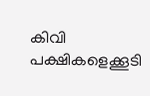കിവി പക്ഷികളെക്കൂടി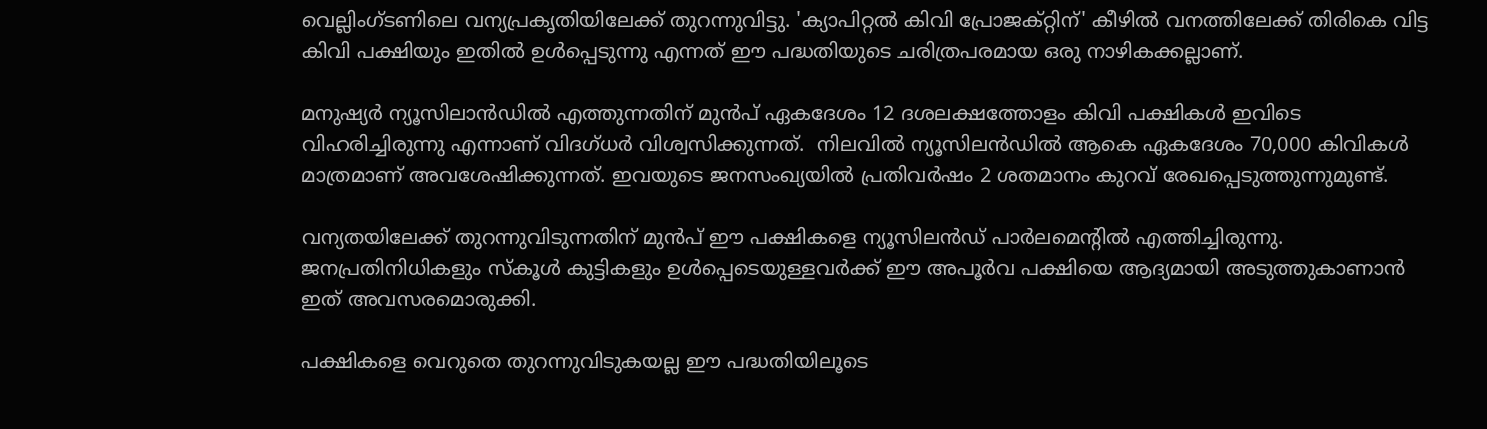വെല്ലിംഗ്ടണിലെ വന്യപ്രകൃതിയിലേക്ക് തുറന്നുവിട്ടു. 'ക്യാപിറ്റൽ കിവി പ്രോജക്റ്റിന്' കീഴിൽ വനത്തിലേക്ക് തിരികെ വിട്ട കിവി പക്ഷിയും ഇതിൽ ഉൾപ്പെടുന്നു എന്നത് ഈ പദ്ധതിയുടെ ചരിത്രപരമായ ഒരു നാഴികക്കല്ലാണ്.

മനുഷ്യർ ന്യൂസിലാൻഡിൽ എത്തുന്നതിന് മുൻപ് ഏകദേശം 12 ദശലക്ഷത്തോളം കിവി പക്ഷികൾ ഇവിടെ വിഹരിച്ചിരുന്നു എന്നാണ് വിദഗ്ധര്‍ വിശ്വസിക്കുന്നത്.  നിലവിൽ ന്യൂസിലൻഡിൽ ആകെ ഏകദേശം 70,000 കിവികൾ മാത്രമാണ് അവശേഷിക്കുന്നത്. ഇവയുടെ ജനസംഖ്യയിൽ പ്രതിവർഷം 2 ശതമാനം കുറവ് രേഖപ്പെടുത്തുന്നുമുണ്ട്.

വന്യതയിലേക്ക് തുറന്നുവിടുന്നതിന് മുൻപ് ഈ പക്ഷികളെ ന്യൂസിലൻഡ് പാർലമെന്റിൽ എത്തിച്ചിരുന്നു. ജനപ്രതിനിധികളും സ്കൂൾ കുട്ടികളും ഉൾപ്പെടെയുള്ളവർക്ക് ഈ അപൂർവ പക്ഷിയെ ആദ്യമായി അടുത്തുകാണാൻ ഇത് അവസരമൊരുക്കി.

പക്ഷികളെ വെറുതെ തുറന്നുവിടുകയല്ല ഈ പദ്ധതിയിലൂടെ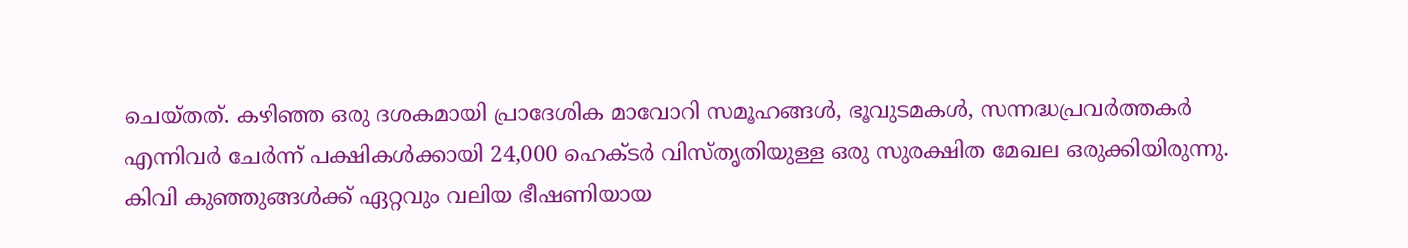ചെയ്തത്. കഴിഞ്ഞ ഒരു ദശകമായി പ്രാദേശിക മാവോറി സമൂഹങ്ങൾ, ഭൂവുടമകൾ, സന്നദ്ധപ്രവർത്തകർ എന്നിവർ ചേർന്ന് പക്ഷികൾക്കായി 24,000 ഹെക്ടർ വിസ്തൃതിയുള്ള ഒരു സുരക്ഷിത മേഖല ഒരുക്കിയിരുന്നു. കിവി കുഞ്ഞുങ്ങൾക്ക് ഏറ്റവും വലിയ ഭീഷണിയായ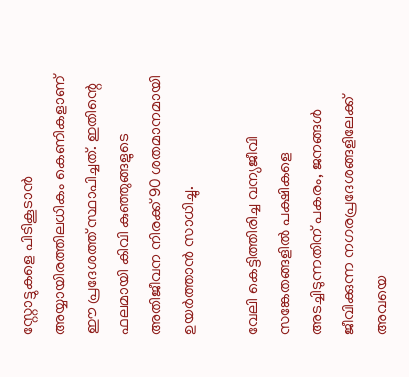സ്റ്റോട്ടുകളെ പിടികൂടാൻ അയ്യായിരത്തിലധികം കെണികളാണ് ഈ പ്രദേശത്ത് സ്ഥാപിച്ചത്. ഇതിന്റെ ഫലമായി കിവി കുഞ്ഞുങ്ങളുടെ അതിജീവന നിരക്ക് 90 ശതമാനമായി ഉയർത്താൻ സാധിച്ചു.

വേലി കെട്ടിത്തിരിച്ച വന്യജീവി സങ്കേതങ്ങളിൽ പക്ഷികളെ അടച്ചിടുന്നതിന് പകരം, ജനങ്ങൾ ജീവിക്കുന്ന നഗരപ്രദേശങ്ങളിലേക്ക് അവയെ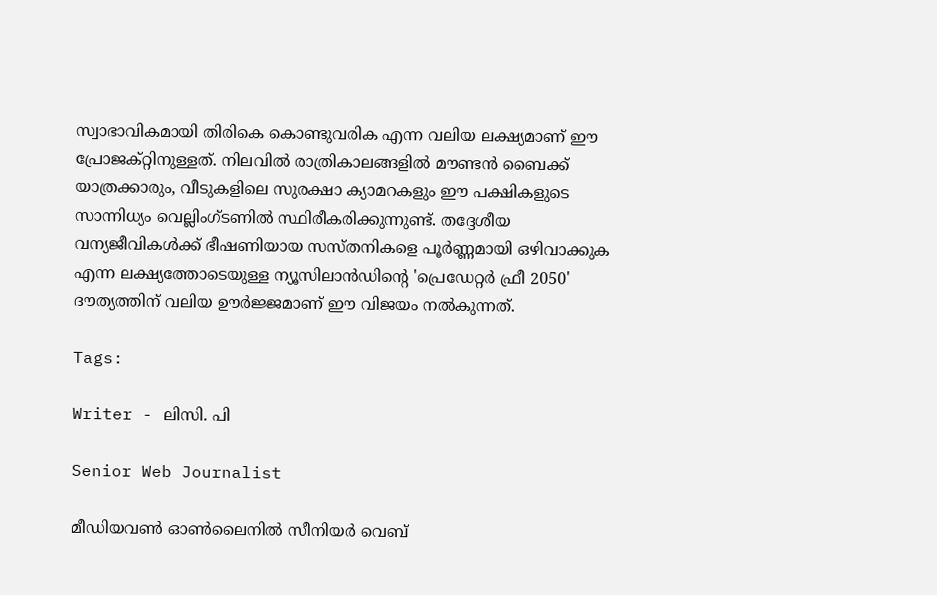സ്വാഭാവികമായി തിരികെ കൊണ്ടുവരിക എന്ന വലിയ ലക്ഷ്യമാണ് ഈ പ്രോജക്റ്റിനുള്ളത്. നിലവിൽ രാത്രികാലങ്ങളിൽ മൗണ്ടൻ ബൈക്ക് യാത്രക്കാരും, വീടുകളിലെ സുരക്ഷാ ക്യാമറകളും ഈ പക്ഷികളുടെ സാന്നിധ്യം വെല്ലിംഗ്ടണിൽ സ്ഥിരീകരിക്കുന്നുണ്ട്. തദ്ദേശീയ വന്യജീവികൾക്ക് ഭീഷണിയായ സസ്തനികളെ പൂർണ്ണമായി ഒഴിവാക്കുക എന്ന ലക്ഷ്യത്തോടെയുള്ള ന്യൂസിലാൻഡിന്റെ 'പ്രെഡേറ്റർ ഫ്രീ 2050' ദൗത്യത്തിന് വലിയ ഊർജ്ജമാണ് ഈ വിജയം നൽകുന്നത്.

Tags:

Writer - ലിസി. പി

Senior Web Journalist

മീഡിയവൺ ഓൺലൈനിൽ സീനിയർ വെബ്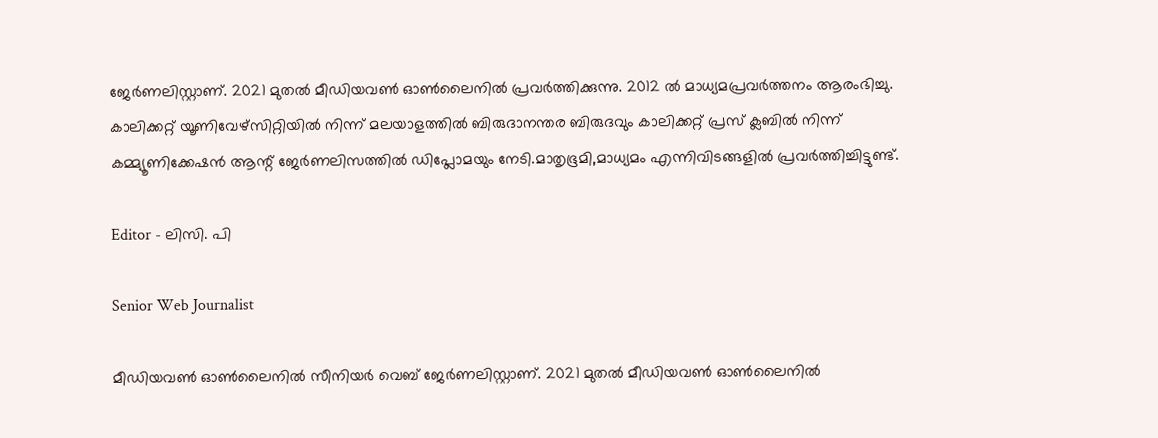ജേർണലിസ്റ്റാണ്. 2021 മുതൽ മീഡിയവൺ ഓൺലൈനിൽ പ്രവർത്തിക്കുന്നു. 2012 ല്‍ മാധ്യമപ്രവര്‍ത്തനം ആരംഭിച്ചു. കാലിക്കറ്റ് യൂണിവേഴ്‌സിറ്റിയിൽ നിന്ന് മലയാളത്തിൽ ബിരുദാനന്തര ബിരുദവും കാലിക്കറ്റ് പ്രസ് ക്ലബിൽ നിന്ന് കമ്മ്യൂണിക്കേഷൻ ആന്റ് ജേർണലിസത്തിൽ ഡിപ്ലോമയും നേടി.മാതൃഭൂമി,മാധ്യമം എന്നിവിടങ്ങളിൽ പ്രവർത്തിച്ചിട്ടുണ്ട്.

Editor - ലിസി. പി

Senior Web Journalist

മീഡിയവൺ ഓൺലൈനിൽ സീനിയർ വെബ് ജേർണലിസ്റ്റാണ്. 2021 മുതൽ മീഡിയവൺ ഓൺലൈനിൽ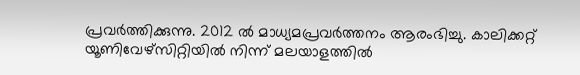പ്രവർത്തിക്കുന്നു. 2012 ല്‍ മാധ്യമപ്രവര്‍ത്തനം ആരംഭിച്ചു. കാലിക്കറ്റ് യൂണിവേഴ്‌സിറ്റിയിൽ നിന്ന് മലയാളത്തിൽ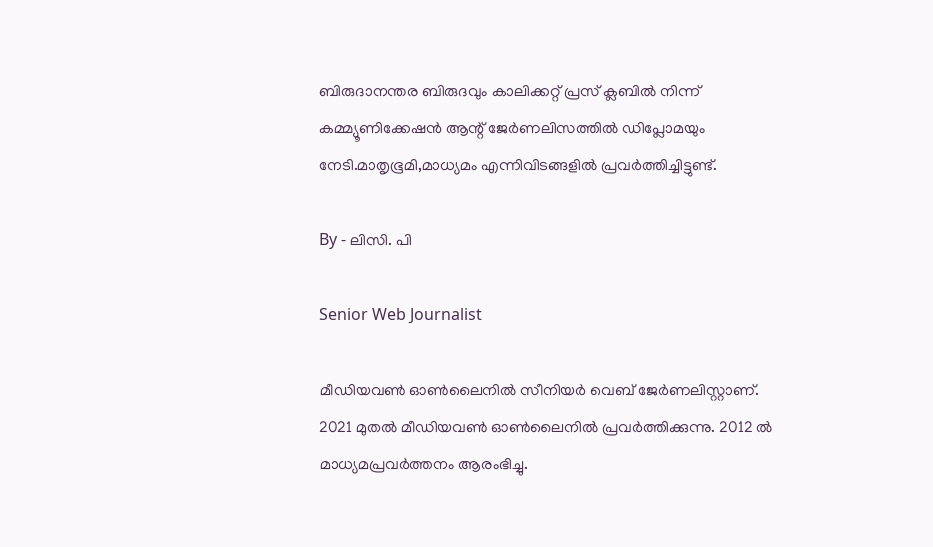ബിരുദാനന്തര ബിരുദവും കാലിക്കറ്റ് പ്രസ് ക്ലബിൽ നിന്ന് കമ്മ്യൂണിക്കേഷൻ ആന്റ് ജേർണലിസത്തിൽ ഡിപ്ലോമയും നേടി.മാതൃഭൂമി,മാധ്യമം എന്നിവിടങ്ങളിൽ പ്രവർത്തിച്ചിട്ടുണ്ട്.

By - ലിസി. പി

Senior Web Journalist

മീഡിയവൺ ഓൺലൈനിൽ സീനിയർ വെബ് ജേർണലിസ്റ്റാണ്. 2021 മുതൽ മീഡിയവൺ ഓൺലൈനിൽ പ്രവർത്തിക്കുന്നു. 2012 ല്‍ മാധ്യമപ്രവര്‍ത്തനം ആരംഭിച്ചു.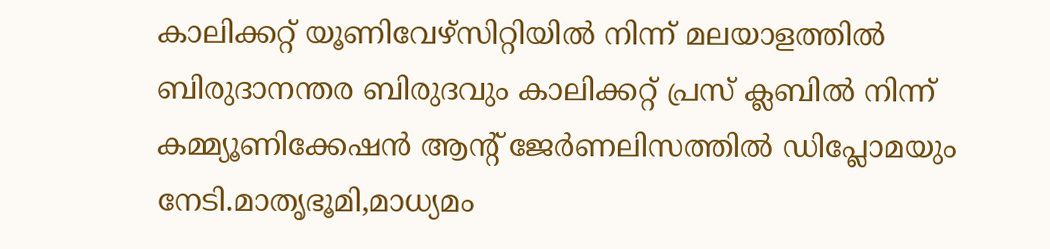കാലിക്കറ്റ് യൂണിവേഴ്‌സിറ്റിയിൽ നിന്ന് മലയാളത്തിൽ ബിരുദാനന്തര ബിരുദവും കാലിക്കറ്റ് പ്രസ് ക്ലബിൽ നിന്ന് കമ്മ്യൂണിക്കേഷൻ ആന്റ് ജേർണലിസത്തിൽ ഡിപ്ലോമയും നേടി.മാതൃഭൂമി,മാധ്യമം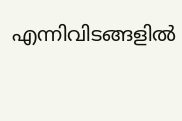എന്നിവിടങ്ങളിൽ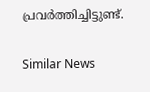പ്രവർത്തിച്ചിട്ടുണ്ട്.

Similar News